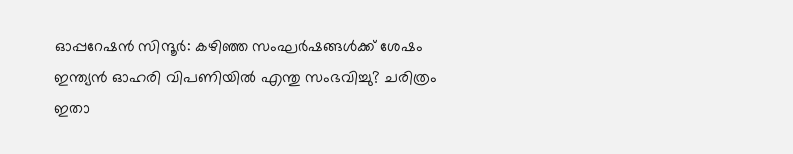ഓപ്പറേഷൻ സിന്ദൂർ: കഴിഞ്ഞ സംഘർഷങ്ങൾക്ക് ശേഷം ഇന്ത്യൻ ഓഹരി വിപണിയിൽ എന്തു സംഭവിച്ചു? ചരിത്രം ഇതാ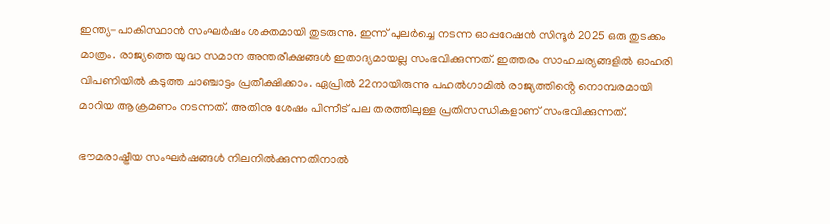ഇന്ത്യ-പാകിസ്ഥാൻ സംഘർഷം ശക്തമായി തുടരുന്നു. ഇന്ന് പുലർച്ചെ നടന്ന ഓപ്പറേഷൻ സിന്ദൂർ 2025 ഒരു തുടക്കം മാത്രം. രാജ്യത്തെ യുദ്ധ സമാന അന്തരീക്ഷങ്ങൾ ഇതാദ്യമായല്ല സംഭവിക്കുന്നത്. ഇത്തരം സാഹചര്യങ്ങളിൽ ഓഹരി വിപണിയിൽ കടുത്ത ചാഞ്ചാട്ടം പ്രതീക്ഷിക്കാം. ഏപ്രിൽ 22നായിരുന്നു പഹൽഗാമിൽ രാജ്യത്തിൻ്റെ നൊമ്പരമായി മാറിയ ആക്രമണം നടന്നത്. അതിനു ശേഷം പിന്നീട് പല തരത്തിലുള്ള പ്രതിസന്ധികളാണ് സംഭവിക്കുന്നത്.

ഭൗമരാഷ്ട്രീയ സംഘർഷങ്ങൾ നിലനിൽക്കുന്നതിനാൽ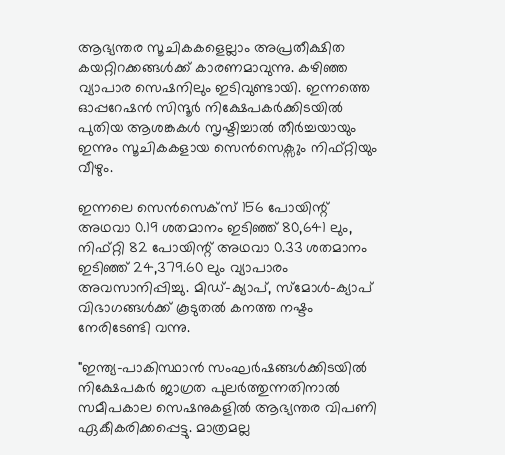ആഭ്യന്തര സൂചികകളെല്ലാം അപ്രതീക്ഷിത കയറ്റിറക്കങ്ങൾക്ക് കാരണമാവുന്നു. കഴിഞ്ഞ വ്യാപാര സെഷനിലും ഇടിവുണ്ടായി. ഇന്നത്തെ ഓപ്പറേഷൻ സിന്ദൂർ നിക്ഷേപകർക്കിടയിൽ പുതിയ ആശങ്കകൾ സൃഷ്ടിച്ചാൽ തീർച്ചയായും ഇന്നും സൂചികകളായ സെൻസെക്സും നിഫ്റ്റിയും വീഴും.

ഇന്നലെ സെൻസെക്സ് 156 പോയിന്റ് അഥവാ 0.19 ശതമാനം ഇടിഞ്ഞ് 80,641 ലും, നിഫ്റ്റി 82 പോയിന്റ് അഥവാ 0.33 ശതമാനം ഇടിഞ്ഞ് 24,379.60 ലും വ്യാപാരം അവസാനിപ്പിച്ചു. മിഡ്-ക്യാപ്, സ്മോൾ-ക്യാപ് വിഭാഗങ്ങൾക്ക് കൂടുതൽ കനത്ത നഷ്ടം നേരിടേണ്ടി വന്നു.

"ഇന്ത്യ-പാകിസ്ഥാൻ സംഘർഷങ്ങൾക്കിടയിൽ നിക്ഷേപകർ ജാഗ്രത പുലർത്തുന്നതിനാൽ സമീപകാല സെഷനുകളിൽ ആഭ്യന്തര വിപണി ഏകീകരിക്കപ്പെട്ടു. മാത്രമല്ല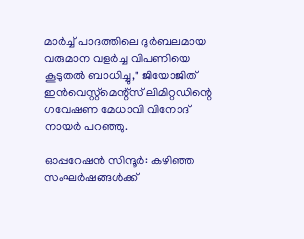മാർച്ച് പാദത്തിലെ ദുർബലമായ വരുമാന വളർച്ച വിപണിയെ കൂടുതൽ ബാധിച്ചു," ജിയോജിത് ഇൻവെസ്റ്റ്‌മെന്റ്‌സ് ലിമിറ്റഡിന്റെ ഗവേഷണ മേധാവി വിനോദ് നായർ പറഞ്ഞു.

ഓപ്പറേഷൻ സിന്ദൂർ: കഴിഞ്ഞ സംഘർഷങ്ങൾക്ക്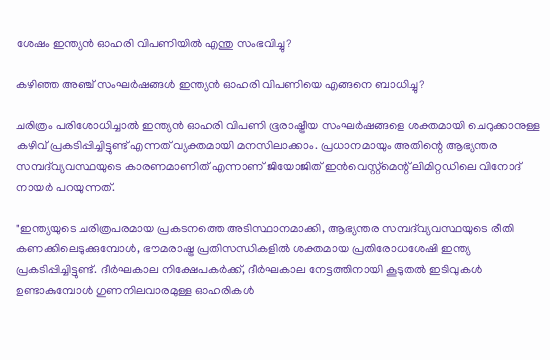ശേഷം ഇന്ത്യൻ ഓഹരി വിപണിയിൽ എന്തു സംഭവിച്ചു?

കഴിഞ്ഞ അഞ്ച് സംഘർഷങ്ങൾ ഇന്ത്യൻ ഓഹരി വിപണിയെ എങ്ങനെ ബാധിച്ചു?

ചരിത്രം പരിശോധിച്ചാൽ ഇന്ത്യൻ ഓഹരി വിപണി ഭൂരാഷ്ട്രീയ സംഘർഷങ്ങളെ ശക്തമായി ചെറുക്കാനുള്ള കഴിവ് പ്രകടിപ്പിച്ചിട്ടുണ്ട് എന്നത് വ്യക്തമായി മനസിലാക്കാം. പ്രധാനമായും അതിന്റെ ആഭ്യന്തര സമ്പദ്‌വ്യവസ്ഥയുടെ കാരണമാണിത് എന്നാണ് ജിയോജിത് ഇൻവെസ്റ്റ്‌മെന്റ് ലിമിറ്റഡിലെ വിനോദ് നായർ പറയുന്നത്.

"ഇന്ത്യയുടെ ചരിത്രപരമായ പ്രകടനത്തെ അടിസ്ഥാനമാക്കി, ആഭ്യന്തര സമ്പദ്‌വ്യവസ്ഥയുടെ രീതി കണക്കിലെടുക്കുമ്പോൾ, ഭൗമരാഷ്ട്ര പ്രതിസന്ധികളിൽ ശക്തമായ പ്രതിരോധശേഷി ഇന്ത്യ പ്രകടിപ്പിച്ചിട്ടുണ്ട്. ദീർഘകാല നിക്ഷേപകർക്ക്, ദീർഘകാല നേട്ടത്തിനായി കൂടുതൽ ഇടിവുകൾ ഉണ്ടാകുമ്പോൾ ഗുണനിലവാരമുള്ള ഓഹരികൾ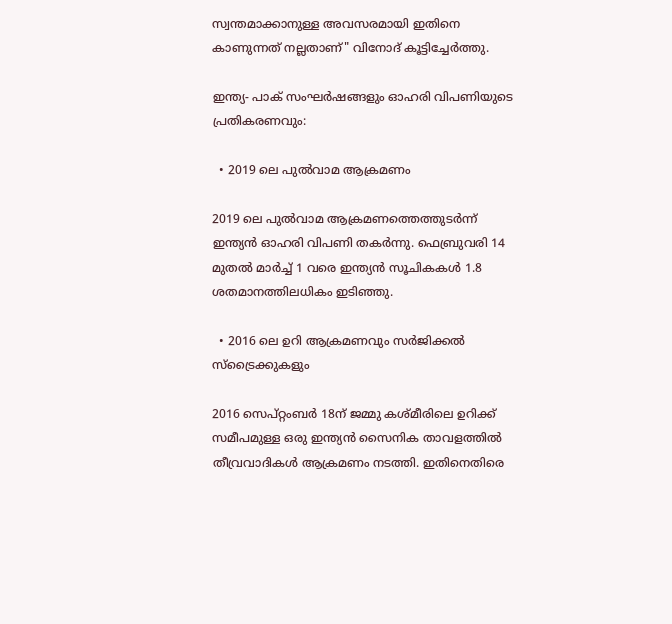സ്വന്തമാക്കാനുള്ള അവസരമായി ഇതിനെ കാണുന്നത് നല്ലതാണ്" വിനോദ് കൂട്ടിച്ചേർത്തു.

ഇന്ത്യ- പാക് സംഘർഷങ്ങളും ഓഹരി വിപണിയുടെ പ്രതികരണവും:

  • 2019 ലെ പുൽവാമ ആക്രമണം

2019 ലെ പുൽവാമ ആക്രമണത്തെത്തുടർന്ന് ഇന്ത്യൻ ഓഹരി വിപണി തകർന്നു. ഫെബ്രുവരി 14 മുതൽ മാർച്ച് 1 വരെ ഇന്ത്യൻ സൂചികകൾ 1.8 ശതമാനത്തിലധികം ഇടിഞ്ഞു.

  • 2016 ലെ ഉറി ആക്രമണവും സർജിക്കൽ സ്ട്രൈക്കുകളും

2016 സെപ്റ്റംബർ 18ന് ജമ്മു കശ്മീരിലെ ഉറിക്ക് സമീപമുള്ള ഒരു ഇന്ത്യൻ സൈനിക താവളത്തിൽ തീവ്രവാദികൾ ആക്രമണം നടത്തി. ഇതിനെതിരെ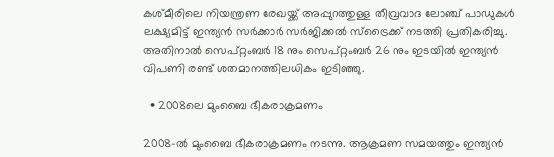കശ്മീരിലെ നിയന്ത്രണ രേഖയ്ക്ക് അപ്പുറത്തുള്ള തീവ്രവാദ ലോഞ്ച് പാഡുകൾ ലക്ഷ്യമിട്ട് ഇന്ത്യൻ സർക്കാർ സർജിക്കൽ സ്ട്രൈക്ക് നടത്തി പ്രതികരിച്ചു. അതിനാൽ സെപ്റ്റംബർ 18 നും സെപ്റ്റംബർ 26 നും ഇടയിൽ ഇന്ത്യൻ വിപണി രണ്ട് ശതമാനത്തിലധികം ഇടിഞ്ഞു.

  • 2008ലെ മുംബൈ ഭീകരാക്രമണം

2008-ൽ മുംബൈ ഭീകരാക്രമണം നടന്നു. ആക്രമണ സമയത്തും ഇന്ത്യൻ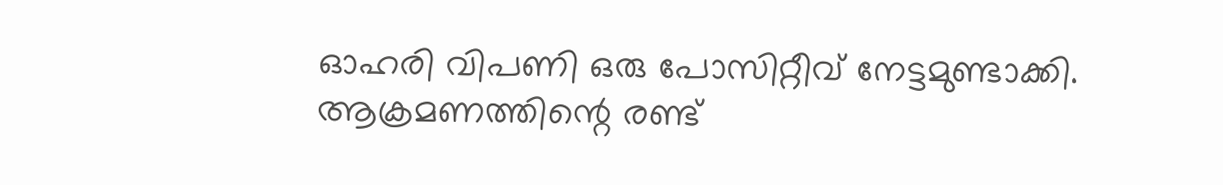ഓഹരി വിപണി ഒരു പോസിറ്റീവ് നേട്ടമുണ്ടാക്കി. ആക്രമണത്തിന്റെ രണ്ട്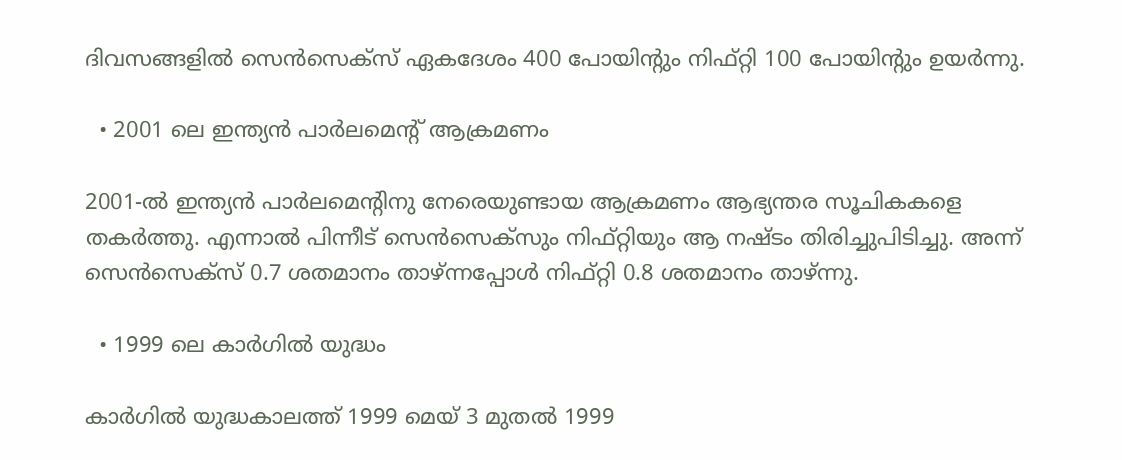ദിവസങ്ങളിൽ സെൻസെക്സ് ഏകദേശം 400 പോയിന്റും നിഫ്റ്റി 100 പോയിന്റും ഉയർന്നു.

  • 2001 ലെ ഇന്ത്യൻ പാർലമെന്റ് ആക്രമണം

2001-ൽ ഇന്ത്യൻ പാർലമെന്റിനു നേരെയുണ്ടായ ആക്രമണം ആഭ്യന്തര സൂചികകളെ തകർത്തു. എന്നാൽ പിന്നീട് സെൻസെക്സും നിഫ്റ്റിയും ആ നഷ്ടം തിരിച്ചുപിടിച്ചു. അന്ന് സെൻസെക്സ് 0.7 ശതമാനം താഴ്ന്നപ്പോൾ നിഫ്റ്റി 0.8 ശതമാനം താഴ്ന്നു.

  • 1999 ലെ കാർഗിൽ യുദ്ധം

കാർഗിൽ യുദ്ധകാലത്ത് 1999 മെയ് 3 മുതൽ 1999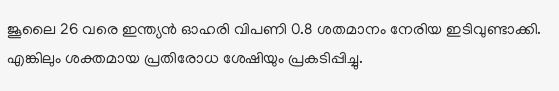ജൂലൈ 26 വരെ ഇന്ത്യൻ ഓഹരി വിപണി 0.8 ശതമാനം നേരിയ ഇടിവുണ്ടാക്കി. എങ്കിലും ശക്തമായ പ്രതിരോധ ശേഷിയും പ്രകടിപ്പിച്ചു.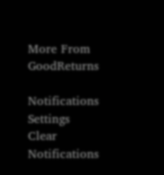More From GoodReturns

Notifications
Settings
Clear Notifications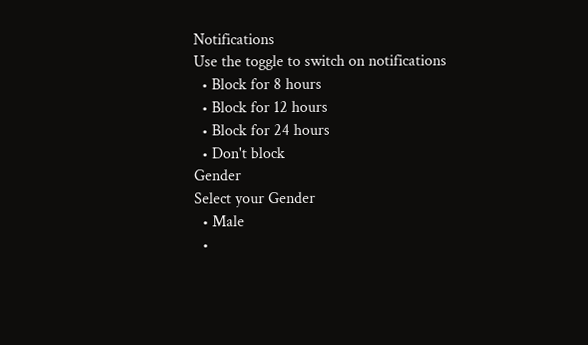Notifications
Use the toggle to switch on notifications
  • Block for 8 hours
  • Block for 12 hours
  • Block for 24 hours
  • Don't block
Gender
Select your Gender
  • Male
  •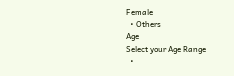Female
  • Others
Age
Select your Age Range
  •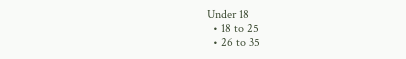Under 18
  • 18 to 25
  • 26 to 35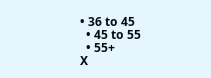• 36 to 45
  • 45 to 55
  • 55+
X